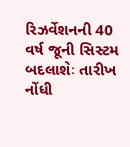રિઝર્વેશનની 40 વર્ષ જૂની સિસ્ટમ બદલાશેઃ તારીખ નોંધી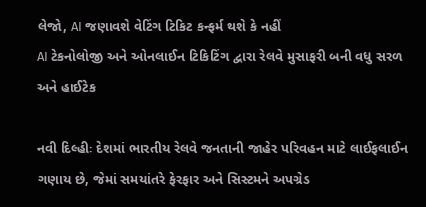લેજો, AI જણાવશે વેટિંગ ટિકિટ કન્ફર્મ થશે કે નહીં
AI ટેકનોલોજી અને ઓનલાઈન ટિકિટિંગ દ્વારા રેલવે મુસાફરી બની વધુ સરળ અને હાઈટેક

નવી દિલ્હીઃ દેશમાં ભારતીય રેલવે જનતાની જાહેર પરિવહન માટે લાઈફલાઈન ગણાય છે, જેમાં સમયાંતરે ફેરફાર અને સિસ્ટમને અપગ્રેડ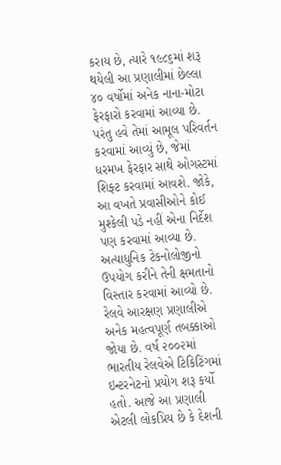કરાય છે, ત્યારે ૧૯૮૬માં શરૂ થયેલી આ પ્રણાલીમાં છેલ્લા ૪૦ વર્ષોમાં અનેક નાના-મોટા ફેરફારો કરવામાં આવ્યા છે. પરંતુ હવે તેમાં આમૂલ પરિવર્તન કરવામાં આવ્યું છે, જેમાં ધરમખ ફેરફાર સાથે ઓગસ્ટમાં શિફ્ટ કરવામાં આવશે. જોકે, આ વખતે પ્રવાસીઓને કોઈ મુશ્કેલી પડે નહીં એના નિર્દેશ પણ કરવામાં આવ્યા છે. અત્યાધુનિક ટેકનોલોજીનો ઉપયોગ કરીને તેની ક્ષમતાનો વિસ્તાર કરવામાં આવ્યો છે. રેલવે આરક્ષણ પ્રણાલીએ અનેક મહત્વપૂર્ણ તબક્કાઓ જોયા છે. વર્ષ ૨૦૦૨માં ભારતીય રેલવેએ ટિકિટિંગમાં ઇન્ટરનેટનો પ્રયોગ શરૂ કર્યો હતો. આજે આ પ્રણાલી એટલી લોકપ્રિય છે કે દેશની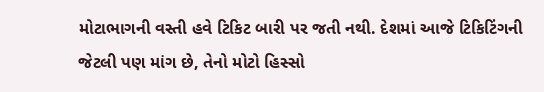મોટાભાગની વસ્તી હવે ટિકિટ બારી પર જતી નથી. દેશમાં આજે ટિકિટિંગની જેટલી પણ માંગ છે, તેનો મોટો હિસ્સો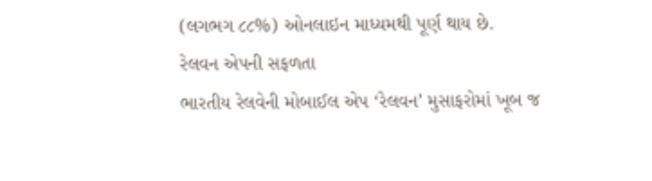(લગભગ ૮૮%) ઓનલાઇન માધ્યમથી પૂર્ણ થાય છે.
રેલવન એપની સફળતા
ભારતીય રેલવેની મોબાઈલ એપ ‘રેલવન’ મુસાફરોમાં ખૂબ જ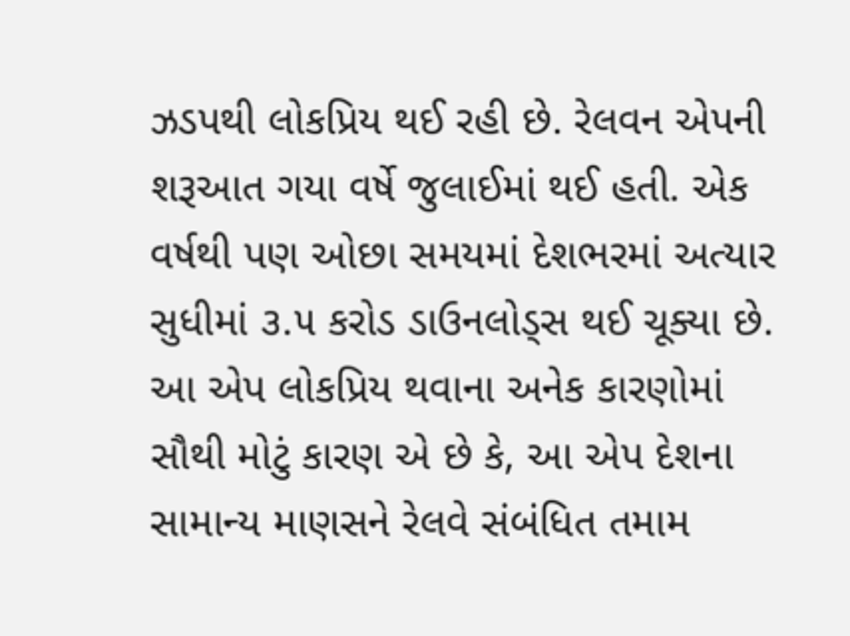ઝડપથી લોકપ્રિય થઈ રહી છે. રેલવન એપની શરૂઆત ગયા વર્ષે જુલાઈમાં થઈ હતી. એક વર્ષથી પણ ઓછા સમયમાં દેશભરમાં અત્યાર સુધીમાં ૩.૫ કરોડ ડાઉનલોડ્સ થઈ ચૂક્યા છે. આ એપ લોકપ્રિય થવાના અનેક કારણોમાં સૌથી મોટું કારણ એ છે કે, આ એપ દેશના સામાન્ય માણસને રેલવે સંબંધિત તમામ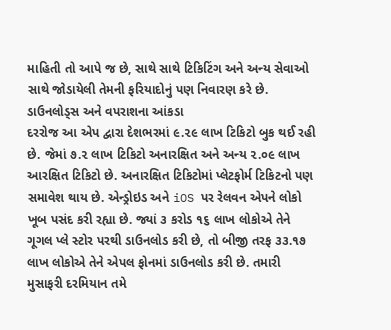માહિતી તો આપે જ છે, સાથે સાથે ટિકિટિંગ અને અન્ય સેવાઓ સાથે જોડાયેલી તેમની ફરિયાદોનું પણ નિવારણ કરે છે.
ડાઉનલોડ્સ અને વપરાશના આંકડા
દરરોજ આ એપ દ્વારા દેશભરમાં ૯.૨૯ લાખ ટિકિટો બુક થઈ રહી છે. જેમાં ૭.૨ લાખ ટિકિટો અનારક્ષિત અને અન્ય ૨.૦૯ લાખ આરક્ષિત ટિકિટો છે. અનારક્ષિત ટિકિટોમાં પ્લેટફોર્મ ટિકિટનો પણ સમાવેશ થાય છે. એન્ડ્રોઇડ અને iOS પર રેલવન એપને લોકો ખૂબ પસંદ કરી રહ્યા છે. જ્યાં ૩ કરોડ ૧૬ લાખ લોકોએ તેને ગૂગલ પ્લે સ્ટોર પરથી ડાઉનલોડ કરી છે, તો બીજી તરફ ૩૩.૧૭ લાખ લોકોએ તેને એપલ ફોનમાં ડાઉનલોડ કરી છે. તમારી મુસાફરી દરમિયાન તમે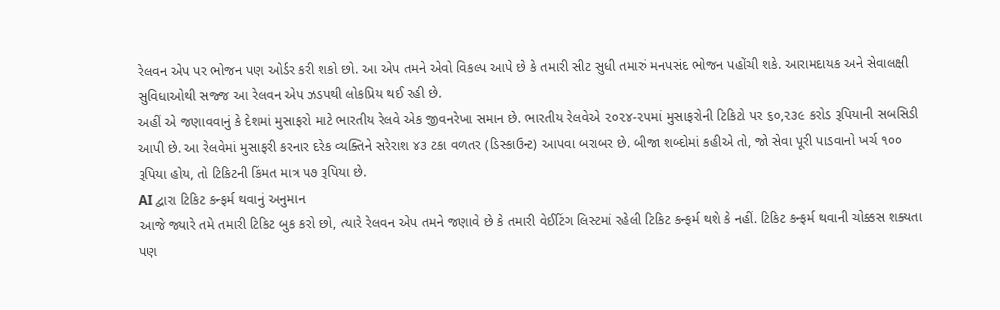રેલવન એપ પર ભોજન પણ ઓર્ડર કરી શકો છો. આ એપ તમને એવો વિકલ્પ આપે છે કે તમારી સીટ સુધી તમારું મનપસંદ ભોજન પહોંચી શકે. આરામદાયક અને સેવાલક્ષી સુવિધાઓથી સજ્જ આ રેલવન એપ ઝડપથી લોકપ્રિય થઈ રહી છે.
અહીં એ જણાવવાનું કે દેશમાં મુસાફરો માટે ભારતીય રેલવે એક જીવનરેખા સમાન છે. ભારતીય રેલવેએ ૨૦૨૪-૨૫માં મુસાફરોની ટિકિટો પર ૬૦,૨૩૯ કરોડ રૂપિયાની સબસિડી આપી છે. આ રેલવેમાં મુસાફરી કરનાર દરેક વ્યક્તિને સરેરાશ ૪૩ ટકા વળતર (ડિસ્કાઉન્ટ) આપવા બરાબર છે. બીજા શબ્દોમાં કહીએ તો, જો સેવા પૂરી પાડવાનો ખર્ચ ૧૦૦ રૂપિયા હોય, તો ટિકિટની કિંમત માત્ર ૫૭ રૂપિયા છે.
AI દ્વારા ટિકિટ કન્ફર્મ થવાનું અનુમાન
આજે જ્યારે તમે તમારી ટિકિટ બુક કરો છો, ત્યારે રેલવન એપ તમને જણાવે છે કે તમારી વેઈટિંગ લિસ્ટમાં રહેલી ટિકિટ કન્ફર્મ થશે કે નહીં. ટિકિટ કન્ફર્મ થવાની ચોક્કસ શક્યતા પણ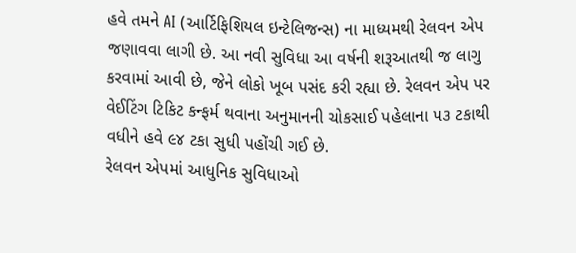હવે તમને AI (આર્ટિફિશિયલ ઇન્ટેલિજન્સ) ના માધ્યમથી રેલવન એપ જણાવવા લાગી છે. આ નવી સુવિધા આ વર્ષની શરૂઆતથી જ લાગુ કરવામાં આવી છે, જેને લોકો ખૂબ પસંદ કરી રહ્યા છે. રેલવન એપ પર વેઈટિંગ ટિકિટ કન્ફર્મ થવાના અનુમાનની ચોકસાઈ પહેલાના ૫૩ ટકાથી વધીને હવે ૯૪ ટકા સુધી પહોંચી ગઈ છે.
રેલવન એપમાં આધુનિક સુવિધાઓ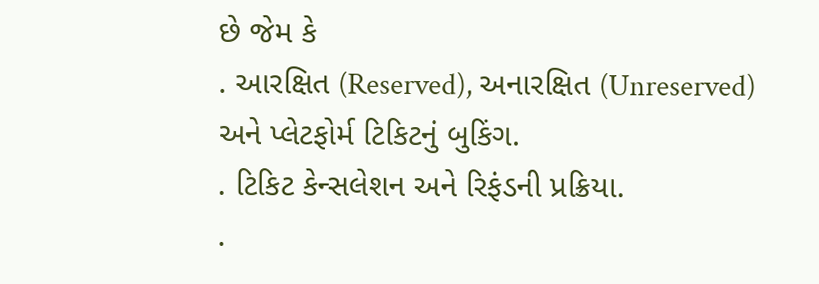છે જેમ કે
. આરક્ષિત (Reserved), અનારક્ષિત (Unreserved) અને પ્લેટફોર્મ ટિકિટનું બુકિંગ.
. ટિકિટ કેન્સલેશન અને રિફંડની પ્રક્રિયા.
.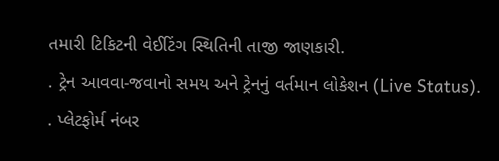તમારી ટિકિટની વેઈટિંગ સ્થિતિની તાજી જાણકારી.
. ટ્રેન આવવા-જવાનો સમય અને ટ્રેનનું વર્તમાન લોકેશન (Live Status).
. પ્લેટફોર્મ નંબર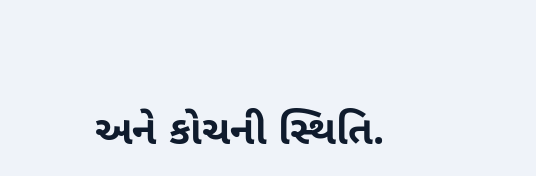અને કોચની સ્થિતિ.